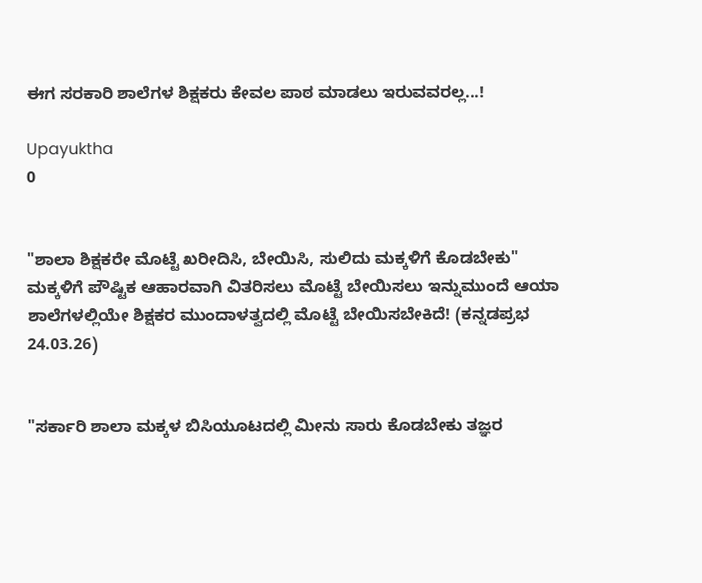ಈಗ ಸರಕಾರಿ ಶಾಲೆಗಳ ಶಿಕ್ಷಕರು ಕೇವಲ ಪಾಠ ಮಾಡಲು ಇರುವವರಲ್ಲ...!

Upayuktha
0


"ಶಾಲಾ ಶಿಕ್ಷಕರೇ ಮೊಟ್ಟೆ ಖರೀದಿಸಿ, ಬೇಯಿಸಿ, ಸುಲಿದು ಮಕ್ಕಳಿಗೆ ಕೊಡಬೇಕು" ಮಕ್ಕಳಿಗೆ ಪೌಷ್ಟಿಕ ಆಹಾರವಾಗಿ ವಿತರಿಸಲು ಮೊಟ್ಟೆ ಬೇಯಿಸಲು ಇನ್ನುಮುಂದೆ ಆಯಾ ಶಾಲೆಗಳಲ್ಲಿಯೇ ಶಿಕ್ಷಕರ ಮುಂದಾಳತ್ವದಲ್ಲಿ ಮೊಟ್ಟೆ ಬೇಯಿಸಬೇಕಿದೆ! (ಕನ್ನಡಪ್ರಭ 24.03.26)


"ಸರ್ಕಾರಿ ಶಾಲಾ ಮಕ್ಕಳ ಬಿಸಿಯೂಟದಲ್ಲಿ ಮೀನು ಸಾರು ಕೊಡಬೇಕು ತಜ್ಞರ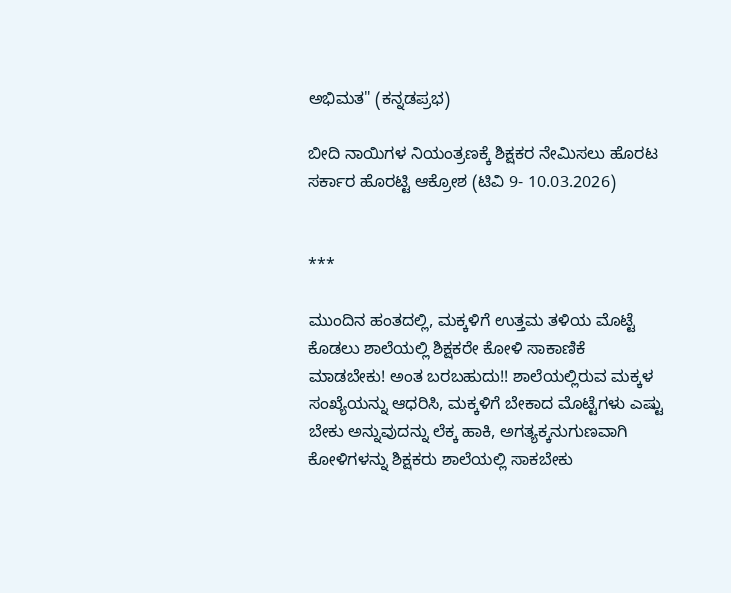ಅಭಿಮತ" (ಕನ್ನಡಪ್ರಭ)

ಬೀದಿ ನಾಯಿಗಳ ನಿಯಂತ್ರಣಕ್ಕೆ ಶಿಕ್ಷಕರ ನೇಮಿಸಲು ಹೊರಟ ಸರ್ಕಾರ ಹೊರಟ್ಟಿ ಆಕ್ರೋಶ (ಟಿವಿ 9- 10.03.2026)


***

ಮುಂದಿನ ಹಂತದಲ್ಲಿ, ಮಕ್ಕಳಿಗೆ ಉತ್ತಮ ತಳಿಯ ಮೊಟ್ಟೆ ಕೊಡಲು ಶಾಲೆಯಲ್ಲಿ ಶಿಕ್ಷಕರೇ ಕೋಳಿ ಸಾಕಾಣಿಕೆ ಮಾಡಬೇಕು! ಅಂತ ಬರಬಹುದು!! ಶಾಲೆಯಲ್ಲಿರುವ ಮಕ್ಕಳ ಸಂಖ್ಯೆಯನ್ನು ಆಧರಿಸಿ, ಮಕ್ಕಳಿಗೆ ಬೇಕಾದ ಮೊಟ್ಟೆಗಳು ಎಷ್ಟು ಬೇಕು ಅನ್ನುವುದನ್ನು ಲೆಕ್ಕ ಹಾಕಿ, ಅಗತ್ಯಕ್ಕನುಗುಣವಾಗಿ ಕೋಳಿಗಳನ್ನು ಶಿಕ್ಷಕರು ಶಾಲೆಯಲ್ಲಿ ಸಾಕಬೇಕು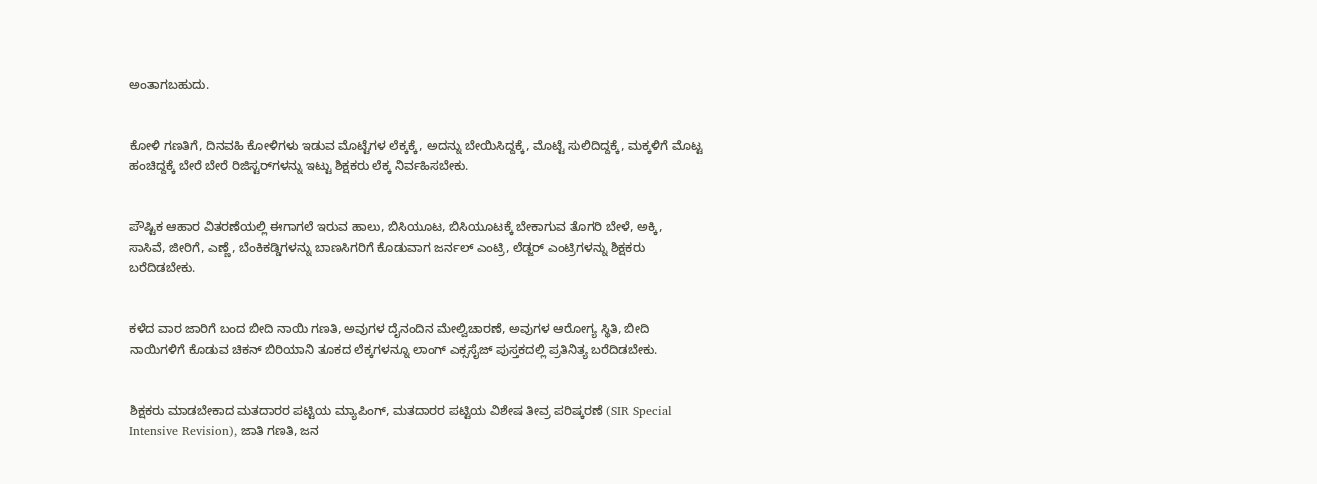ಅಂತಾಗಬಹುದು.


ಕೋಳಿ ಗಣತಿಗೆ, ದಿನವಹಿ ಕೋಳಿಗಳು ಇಡುವ ಮೊಟ್ಟೆಗಳ ಲೆಕ್ಕಕ್ಕೆ, ಅದನ್ನು ಬೇಯಿಸಿದ್ದಕ್ಕೆ, ಮೊಟ್ಟೆ ಸುಲಿದಿದ್ದಕ್ಕೆ, ಮಕ್ಕಳಿಗೆ ಮೊಟ್ಟ ಹಂಚಿದ್ದಕ್ಕೆ ಬೇರೆ ಬೇರೆ ರಿಜಿಸ್ಟರ್‌ಗಳನ್ನು ಇಟ್ಟು ಶಿಕ್ಷಕರು ಲೆಕ್ಕ ನಿರ್ವಹಿಸಬೇಕು.


ಪೌಷ್ಟಿಕ ಆಹಾರ ವಿತರಣೆಯಲ್ಲಿ ಈಗಾಗಲೆ ಇರುವ ಹಾಲು, ಬಿಸಿಯೂಟ, ಬಿಸಿಯೂಟಕ್ಕೆ ಬೇಕಾಗುವ ತೊಗರಿ ಬೇಳೆ, ಅಕ್ಕಿ, ಸಾಸಿವೆ, ಜೀರಿಗೆ, ಎಣ್ಣೆ, ಬೆಂಕಿಕಡ್ಡಿಗಳನ್ನು ಬಾಣಸಿಗರಿಗೆ ಕೊಡುವಾಗ ಜರ್ನಲ್ ಎಂಟ್ರಿ, ಲೆಡ್ಜರ್ ಎಂಟ್ರಿಗಳನ್ನು ಶಿಕ್ಷಕರು ಬರೆದಿಡಬೇಕು.


ಕಳೆದ ವಾರ ಜಾರಿಗೆ ಬಂದ ಬೀದಿ ನಾಯಿ ಗಣತಿ, ಅವುಗಳ ದೈನಂದಿನ ಮೇಲ್ವಿಚಾರಣೆ, ಅವುಗಳ ಆರೋಗ್ಯ ಸ್ಥಿತಿ, ಬೀದಿ ನಾಯಿಗಳಿಗೆ ಕೊಡುವ ಚಿಕನ್ ಬಿರಿಯಾನಿ ತೂಕದ ಲೆಕ್ಕಗಳನ್ನೂ ಲಾಂಗ್ ಎಕ್ಸಸೈಜ್ ಪುಸ್ತಕದಲ್ಲಿ ಪ್ರತಿನಿತ್ಯ ಬರೆದಿಡಬೇಕು.


ಶಿಕ್ಷಕರು ಮಾಡಬೇಕಾದ ಮತದಾರರ ಪಟ್ಟಿಯ ಮ್ಯಾಪಿಂಗ್, ಮತದಾರರ ಪಟ್ಟಿಯ ವಿಶೇಷ ತೀವ್ರ ಪರಿಷ್ಕರಣೆ (SIR Special Intensive Revision), ಜಾತಿ ಗಣತಿ, ಜನ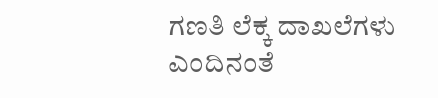ಗಣತಿ ಲೆಕ್ಕ ದಾಖಲೆಗಳು ಎಂದಿನಂತೆ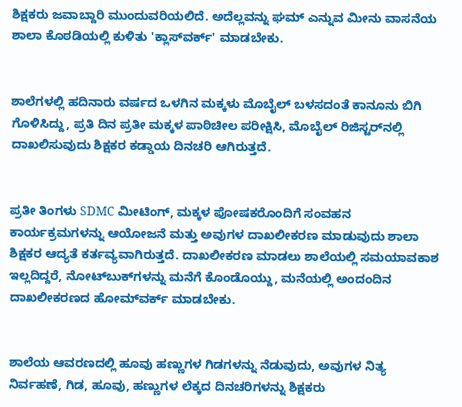ಶಿಕ್ಷಕರು ಜವಾಬ್ದಾರಿ ಮುಂದುವರಿಯಲಿದೆ. ಅದೆಲ್ಲವನ್ನು ಘಮ್ ಎನ್ನುವ ಮೀನು ವಾಸನೆಯ ಶಾಲಾ ಕೊಠಡಿಯಲ್ಲಿ ಕುಳಿತು 'ಕ್ಲಾಸ್‌ವರ್ಕ್' ಮಾಡಬೇಕು.


ಶಾಲೆಗಳಲ್ಲಿ ಹದಿನಾರು ವರ್ಷದ ಒಳಗಿನ ಮಕ್ಕಳು ಮೊಬೈಲ್ ಬಳಸದಂತೆ ಕಾನೂನು ಬಿಗಿ ಗೊಳಿಸಿದ್ದು, ಪ್ರತಿ ದಿನ ಪ್ರತೀ ಮಕ್ಕಳ ಪಾಠಿಚೀಲ ಪರೀಕ್ಷಿಸಿ, ಮೊಬೈಲ್ ರಿಜಿಸ್ಟರ್‌ನಲ್ಲಿ ದಾಖಲಿಸುವುದು ಶಿಕ್ಷಕರ ಕಡ್ಡಾಯ ದಿನಚರಿ ಆಗಿರುತ್ತದೆ.


ಪ್ರತೀ ತಿಂಗಳು SDMC ಮೀಟಿಂಗ್, ಮಕ್ಕಳ ಪೋಷಕರೊಂದಿಗೆ ಸಂವಹನ ಕಾರ್ಯಕ್ರಮಗಳನ್ನು ಆಯೋಜನೆ ಮತ್ತು ಅವುಗಳ ದಾಖಲೀಕರಣ ಮಾಡುವುದು ಶಾಲಾ ಶಿಕ್ಷಕರ ಆದ್ಯತೆ ಕರ್ತವ್ಯವಾಗಿರುತ್ತದೆ. ದಾಖಲೀಕರಣ ಮಾಡಲು ಶಾಲೆಯಲ್ಲಿ ಸಮಯಾವಕಾಶ ಇಲ್ಲದಿದ್ದರೆ, ನೋಟ್‌ಬುಕ್‌ಗಳನ್ನು ಮನೆಗೆ ಕೊಂಡೊಯ್ದು, ಮನೆಯಲ್ಲಿ ಅಂದಂದಿನ ದಾಖಲೀಕರಣದ ಹೋಮ್‌ವರ್ಕ್ ಮಾಡಬೇಕು.


ಶಾಲೆಯ ಆವರಣದಲ್ಲಿ ಹೂವು ಹಣ್ಣುಗಳ ಗಿಡಗಳನ್ನು ನೆಡುವುದು, ಅವುಗಳ ನಿತ್ಯ ನಿರ್ವಹಣೆ, ಗಿಡ, ಹೂವು, ಹಣ್ಣುಗಳ ಲೆಕ್ಕದ ದಿನಚರಿಗಳನ್ನು ಶಿಕ್ಷಕರು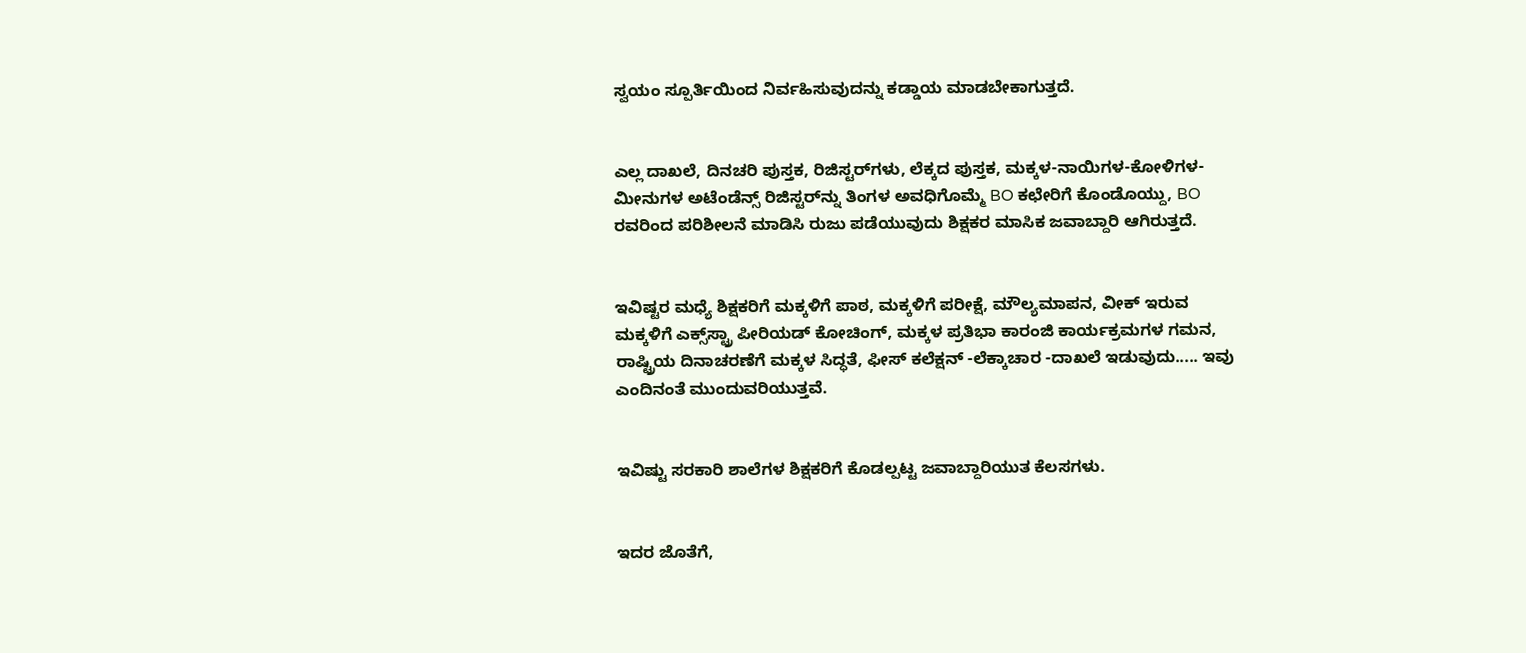ಸ್ವಯಂ ಸ್ಪೂರ್ತಿಯಿಂದ ನಿರ್ವಹಿಸುವುದನ್ನು ಕಡ್ಡಾಯ ಮಾಡಬೇಕಾಗುತ್ತದೆ.


ಎಲ್ಲ ದಾಖಲೆ, ದಿನಚರಿ ಪುಸ್ತಕ, ರಿಜಿಸ್ಟರ್‌ಗಳು, ಲೆಕ್ಕದ ಪುಸ್ತಕ, ಮಕ್ಕಳ-ನಾಯಿಗಳ-ಕೋಳಿಗಳ-ಮೀನುಗಳ ಅಟೆಂಡೆನ್ಸ್ ರಿಜಿಸ್ಟರ್‌ನ್ನು ತಿಂಗಳ ಅವಧಿಗೊಮ್ಮೆ BO ಕಛೇರಿಗೆ ಕೊಂಡೊಯ್ದು, BO ರವರಿಂದ ಪರಿಶೀಲನೆ ಮಾಡಿಸಿ ರುಜು ಪಡೆಯುವುದು ಶಿಕ್ಷಕರ ಮಾಸಿಕ ಜವಾಬ್ದಾರಿ ಆಗಿರುತ್ತದೆ.


ಇವಿಷ್ಟರ ಮಧ್ಯೆ ಶಿಕ್ಷಕರಿಗೆ ಮಕ್ಕಳಿಗೆ ಪಾಠ, ಮಕ್ಕಳಿಗೆ ಪರೀಕ್ಷೆ, ಮೌಲ್ಯಮಾಪನ, ವೀಕ್ ಇರುವ ಮಕ್ಕಳಿಗೆ ಎಕ್ಸ್‌ಸ್ಟ್ರಾ ಪೀರಿಯಡ್ ಕೋಚಿಂಗ್, ಮಕ್ಕಳ ಪ್ರತಿಭಾ ಕಾರಂಜಿ ಕಾರ್ಯಕ್ರಮಗಳ ಗಮನ, ರಾಷ್ಟ್ರಿಯ ದಿನಾಚರಣೆಗೆ ಮಕ್ಕಳ ಸಿದ್ಧತೆ, ಫೀಸ್ ಕಲೆಕ್ಷನ್ -ಲೆಕ್ಕಾಚಾರ -ದಾಖಲೆ ಇಡುವುದು..... ಇವು ಎಂದಿನಂತೆ ಮುಂದುವರಿಯುತ್ತವೆ.


ಇವಿಷ್ಟು ಸರಕಾರಿ ಶಾಲೆಗಳ ಶಿಕ್ಷಕರಿಗೆ ಕೊಡಲ್ಪಟ್ಟ ಜವಾಬ್ದಾರಿಯುತ ಕೆಲಸಗಳು.


ಇದರ ಜೊತೆಗೆ,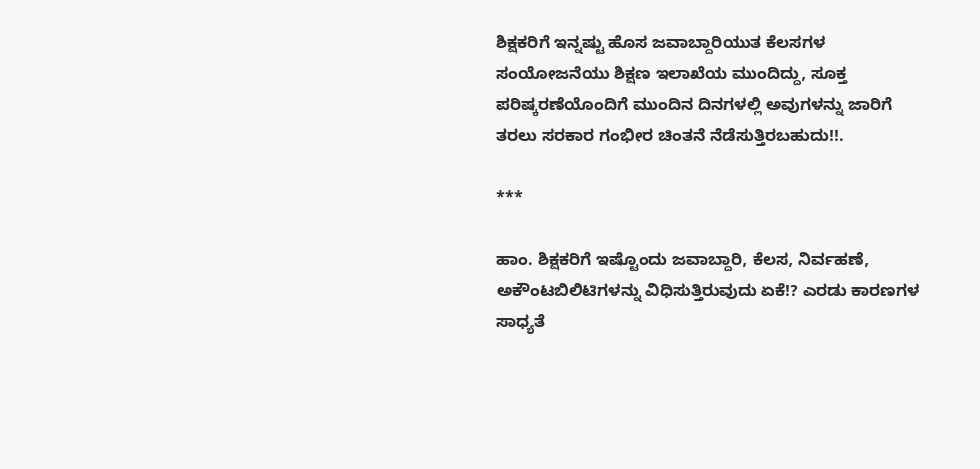ಶಿಕ್ಷಕರಿಗೆ ಇನ್ನಷ್ಟು ಹೊಸ ಜವಾಬ್ದಾರಿಯುತ ಕೆಲಸಗಳ ಸಂಯೋಜನೆಯು ಶಿಕ್ಷಣ ಇಲಾಖೆಯ ಮುಂದಿದ್ದು, ಸೂಕ್ತ ಪರಿಷ್ಕರಣೆಯೊಂದಿಗೆ ಮುಂದಿನ ದಿನಗಳಲ್ಲಿ ಅವುಗಳನ್ನು ಜಾರಿಗೆ ತರಲು ಸರಕಾರ ಗಂಭೀರ ಚಿಂತನೆ ನೆಡೆಸುತ್ತಿರಬಹುದು!!.

***

ಹಾಂ. ಶಿಕ್ಷಕರಿಗೆ ಇಷ್ಟೊಂದು ಜವಾಬ್ದಾರಿ, ಕೆಲಸ, ನಿರ್ವಹಣೆ, ಅಕೌಂಟಬಿಲಿಟಿಗಳನ್ನು ವಿಧಿಸುತ್ತಿರುವುದು ಏಕೆ!? ಎರಡು ಕಾರಣಗಳ ಸಾಧ್ಯತೆ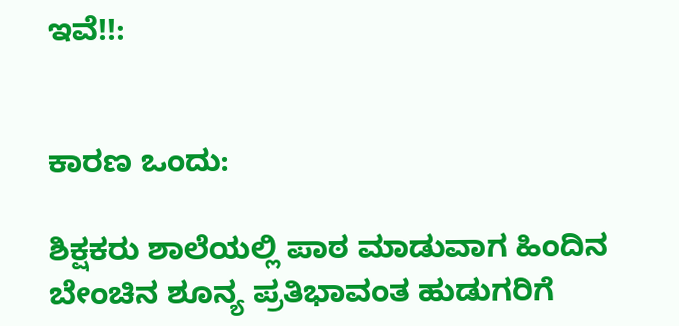ಇವೆ!!:


ಕಾರಣ ಒಂದು:

ಶಿಕ್ಷಕರು ಶಾಲೆಯಲ್ಲಿ ಪಾಠ ಮಾಡುವಾಗ ಹಿಂದಿನ ಬೇಂಚಿನ ಶೂನ್ಯ ಪ್ರತಿಭಾವಂತ ಹುಡುಗರಿಗೆ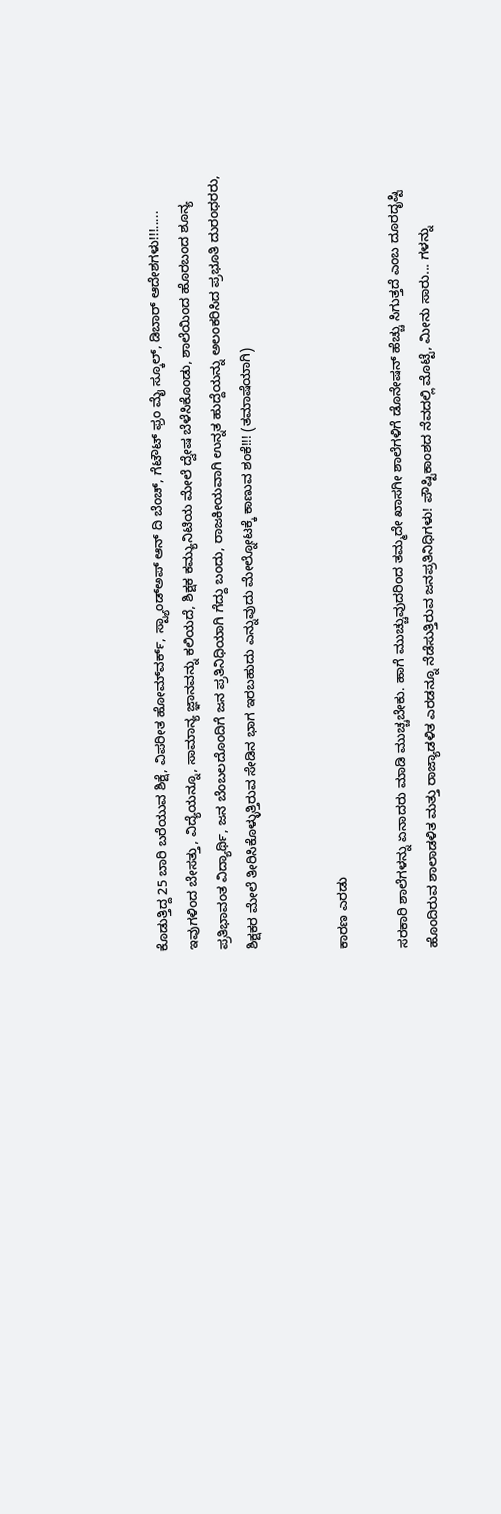ಕೊಡುತ್ತಿದ್ದ 25 ಬಾರಿ ಬರೆಯುವ ಶಿಕ್ಷೆ, ವಿಪರೀತ ಹೋಮ್‌ವರ್ಕ್, ಸ್ಟ್ಯಾಂಡ್‌ಅಪ್ ಆನ್ ದಿ ಬೆಂಚ್, ಗೆಟೌಟ್ ಫ್ರಂ ಮೈ ಸ್ಕೂಲ್, ಡಿಬಾರ್ ಆದೇಶಗಳು!!!.....  ಇವುಗಳಿಂದ ಬೇಸತ್ತು, ವಿದ್ಯೆಯನ್ನೂ, ಸಾಮಾನ್ಯ ಜ್ಞಾನವನ್ನು ಕಲಿಯದೆ, ಶಿಕ್ಷಕ ಕಮ್ಯುನಿಟಿಯ ಮೇಲೆ ದ್ವೇಷ ಬೆಳೆಸಿಕೊಂಡು, ಶಾಲೆಯಿಂದ ಹೊರಬಂದ ಶೂನ್ಯ ಪ್ರತಿಭಾವಂತ ವಿದ್ಯಾರ್ಥಿ, ಜನ ಬೆಂಬಲದೊಂದಿಗೆ ಜನ ಪ್ರತಿನಿಧಿಯಾಗಿ ಗೆದ್ದು ಬಂದು, ರಾಜಕೀಯವಾಗಿ ಉನ್ನತ ಹುದ್ದೆಯನ್ನು ಅಲಂಕರಿಸಿದ ಪ್ರಭೂತಿ ದುರಂಧರರು, ಶಿಕ್ಷಕರ ಮೇಲೆ ತೀರಿಸಿಕೊಳ್ಳುತ್ತಿರುವ ಸೇಡಿನ ಭಾಗ ಇರಬಹುದು ಎನ್ನುವುದು ಮೇಲ್ನೋಟಕ್ಕೆ ಕಾಣುವ ಶಂಕೆ!!! (ತಮಾಷೆಯಾಗಿ)


ಕಾರಣ ಎರಡು

ಸರಕಾರಿ ಶಾಲೆಗಳನ್ನು ಏನಾದರು ಮಾಡಿ ಮುಚ್ಚಬೇಕು. ಹಾಗೆ ಮುಚ್ಚುವುದರಿಂದ ತಮ್ಮದೇ ಖಾಸಗೀ ಶಾಲೆಗಳಿಗೆ ಡೊನೇಷನ್ ಹೆಚ್ಚು ಸಿಗುತ್ತದೆ ಎಂಬ ದೂರದೃಷ್ಟಿ ಹೊಂದಿರುವ ಶಾಲಾಡಳಿತ ಮತ್ತು ರಾಜ್ಯಾಡಳಿತ ಎರಡನ್ನೂ ನೆಡೆಸುತ್ತಿರುವ ಜನಪ್ರತಿನಿಧಿಗಳು! ಪೌಷ್ಟಿಕಾಂಶದ ನೆವದಲ್ಲಿ ಮೊಟ್ಟೆ, ಮೀನು ಸಾರು... ಗಳನ್ನು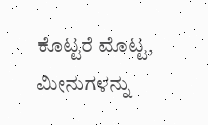ಕೊಟ್ಟರೆ ಮೊಟ್ಟ, ಮೀನುಗಳನ್ನು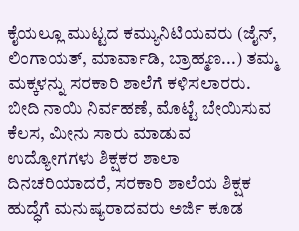ಕೈಯಲ್ಲೂ ಮುಟ್ಟದ ಕಮ್ಯುನಿಟಿಯವರು (ಜೈನ್, ಲಿಂಗಾಯತ್, ಮಾರ್ವಾಡಿ, ಬ್ರಾಹ್ಮಣ...) ತಮ್ಮ ಮಕ್ಕಳನ್ನು ಸರಕಾರಿ ಶಾಲೆಗೆ ಕಳಿಸಲಾರರು.  ಬೀದಿ ನಾಯಿ ನಿರ್ವಹಣೆ, ಮೊಟ್ಟೆ ಬೇಯಿಸುವ ಕೆಲಸ, ಮೀನು ಸಾರು ಮಾಡುವ ಉದ್ಯೋಗಗಳು ಶಿಕ್ಷಕರ ಶಾಲಾ ದಿನಚರಿಯಾದರೆ, ಸರಕಾರಿ ಶಾಲೆಯ ಶಿಕ್ಷಕ ಹುದ್ಧೆಗೆ ಮನುಷ್ಯರಾದವರು ಅರ್ಜಿ ಕೂಡ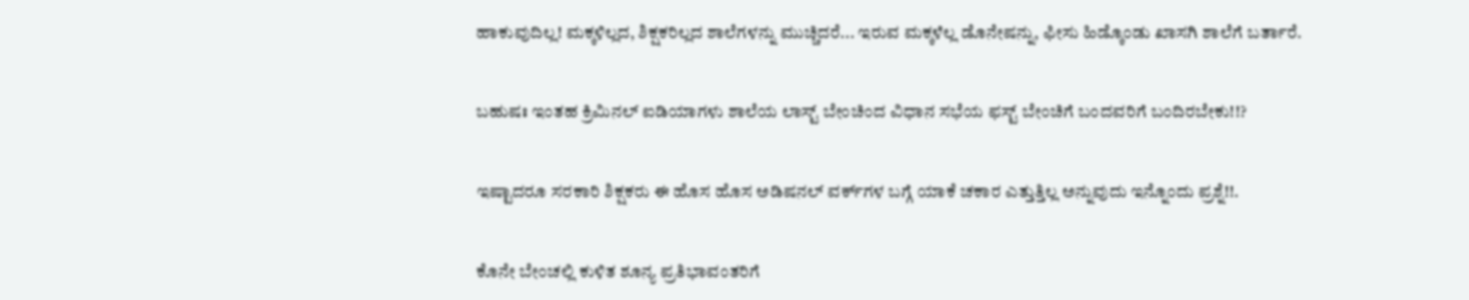ಹಾಕುವುದಿಲ್ಲ! ಮಕ್ಕಳಿಲ್ಲದ, ಶಿಕ್ಷಕರಿಲ್ಲದ ಶಾಲೆಗಳನ್ನು ಮುಚ್ಚಿದರೆ... ಇರುವ ಮಕ್ಕಳೆಲ್ಲ ಡೊನೇಷನ್ನು, ಫೀಸು ಹಿಡ್ಕೊಂಡು ಖಾಸಗಿ ಶಾಲೆಗೆ ಬರ್ತಾರೆ.


ಬಹುಷಃ ಇಂತಹ ಕ್ರಿಮಿನಲ್ ಐಡಿಯಾಗಳು ಶಾಲೆಯ ಲಾಸ್ಟ್ ಬೇಂಚಿಂದ ವಿಧಾನ ಸಭೆಯ ಫಸ್ಟ್ ಬೇಂಚಿಗೆ ಬಂದವರಿಗೆ ಬಂದಿರಬೇಕು!!?


ಇಷ್ಟಾದರೂ ಸರಕಾರಿ ಶಿಕ್ಷಕರು ಈ ಹೊಸ ಹೊಸ ಅಡಿಷನಲ್ ವರ್ಕ್‌ಗಳ ಬಗ್ಗೆ ಯಾಕೆ ಚಕಾರ ಎತ್ತುತ್ತಿಲ್ಲ ಅನ್ನುವುದು ಇನ್ನೊಂದು ಪ್ರಶ್ನೆ!!.


ಕೊನೇ ಬೇಂಚಲ್ಲಿ ಕುಳಿತ ಶೂನ್ಯ ಪ್ರತಿಭಾವಂತರಿಗೆ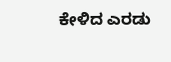ಕೇಳಿದ ಎರಡು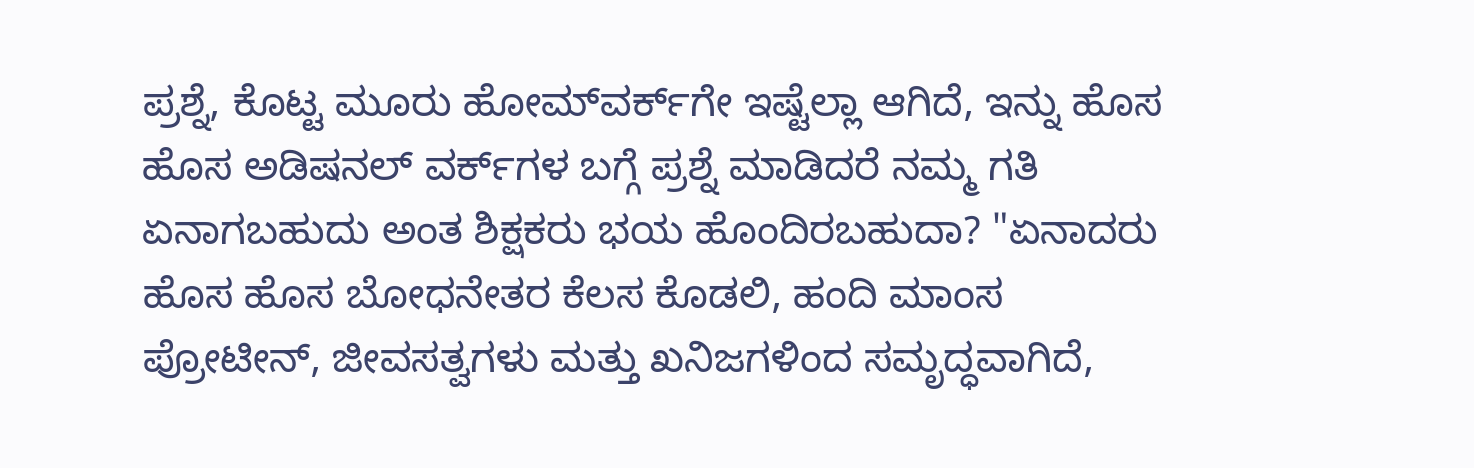ಪ್ರಶ್ನೆ, ಕೊಟ್ಟ ಮೂರು ಹೋಮ್‌ವರ್ಕ್‌ಗೇ ಇಷ್ಟೆಲ್ಲಾ ಆಗಿದೆ, ಇನ್ನು ಹೊಸ ಹೊಸ ಅಡಿಷನಲ್ ವರ್ಕ್‌ಗಳ ಬಗ್ಗೆ ಪ್ರಶ್ನೆ ಮಾಡಿದರೆ ನಮ್ಮ ಗತಿ ಏನಾಗಬಹುದು ಅಂತ ಶಿಕ್ಷಕರು ಭಯ ಹೊಂದಿರಬಹುದಾ? "ಏನಾದರು ಹೊಸ ಹೊಸ ಬೋಧನೇತರ ಕೆಲಸ ಕೊಡಲಿ, ಹಂದಿ ಮಾಂಸ ಪ್ರೋಟೀನ್, ಜೀವಸತ್ವಗಳು ಮತ್ತು ಖನಿಜಗಳಿಂದ ಸಮೃದ್ಧವಾಗಿದೆ,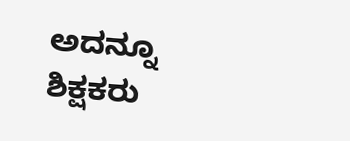ಅದನ್ನೂ ಶಿಕ್ಷಕರು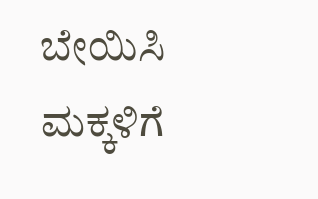ಬೇಯಿಸಿ ಮಕ್ಕಳಿಗೆ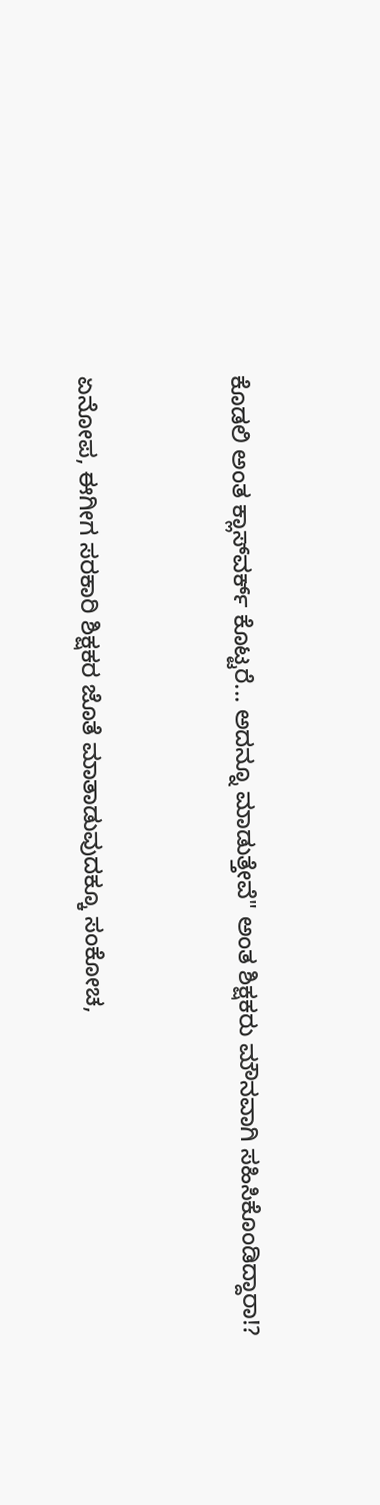ಕೊಡಲಿ ಅಂತ ಕ್ಲಾಸ್‌ವರ್ಕ್ ಕೊಟ್ಟರೆ... ಅದನ್ನೂ ಮಾಡುತ್ತೇವೆ" ಅಂತ ಶಿಕ್ಷಕರು ಮೌನವಾಗಿ ಸಹಿಸಿಕೊಂಡಿದ್ದಾರಾ!?


ಏನೋಪ, ಈಗೀಗ ಸರಕಾರಿ ಶಿಕ್ಷಕರ ಜೊತೆ ಮಾತಾಡುವುದಕ್ಕೂ ಸಂಕೋಚ,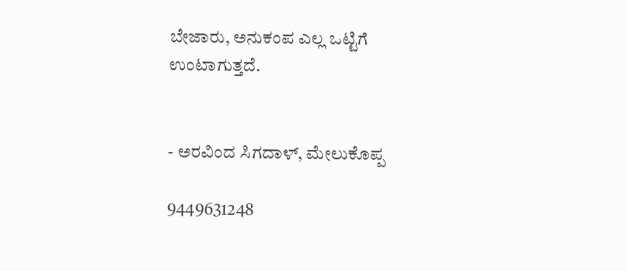ಬೇಜಾರು, ಅನುಕಂಪ ಎಲ್ಲ ಒಟ್ಟಿಗೆ ಉಂಟಾಗುತ್ತದೆ.


- ಅರವಿಂದ ಸಿಗದಾಳ್, ಮೇಲುಕೊಪ್ಪ

9449631248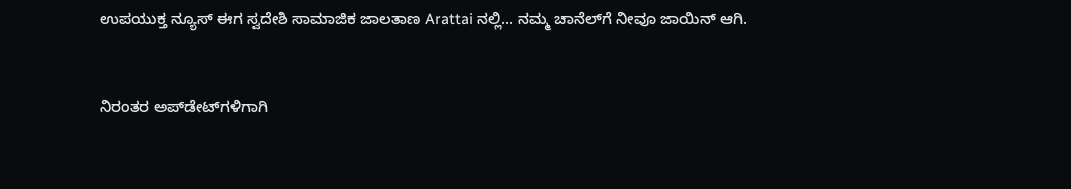ಉಪಯುಕ್ತ ನ್ಯೂಸ್ ಈಗ ಸ್ವದೇಶಿ ಸಾಮಾಜಿಕ ಜಾಲತಾಣ Arattai ನಲ್ಲಿ... ನಮ್ಮ ಚಾನೆಲ್‌ಗೆ ನೀವೂ ಜಾಯಿನ್ ಆಗಿ.


ನಿರಂತರ ಅಪ್‌ಡೇಟ್‌ಗಳಿಗಾಗಿ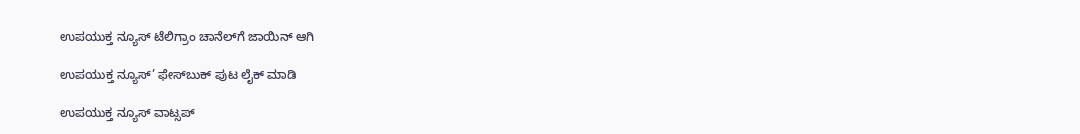ಉಪಯುಕ್ತ ನ್ಯೂಸ್‌ ಟೆಲಿಗ್ರಾಂ ಚಾನೆಲ್‌ಗೆ ಜಾಯಿನ್‌ ಆಗಿ

ಉಪಯುಕ್ತ ನ್ಯೂಸ್‌’ ಫೇಸ್‌ಬುಕ್ ಪುಟ ಲೈಕ್ ಮಾಡಿ

ಉಪಯುಕ್ತ ನ್ಯೂಸ್‌ ವಾಟ್ಸಪ್‌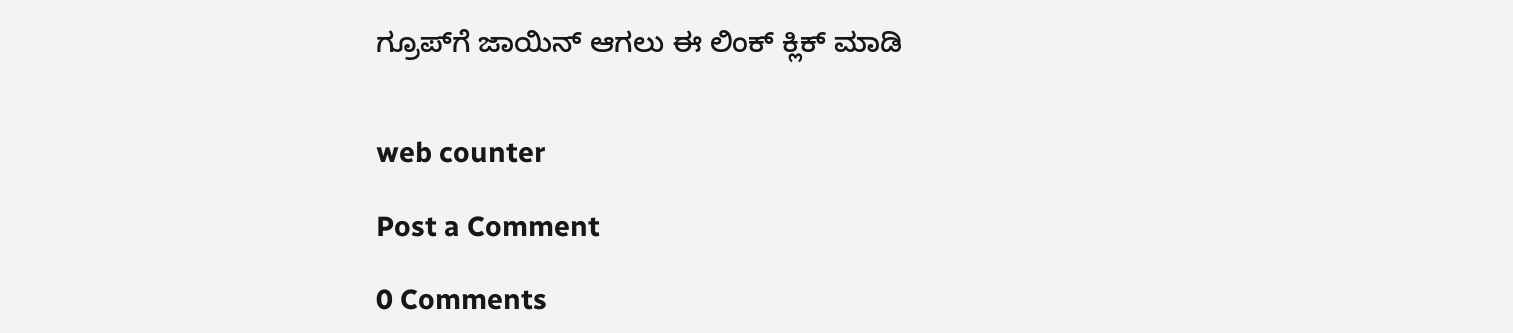ಗ್ರೂಪ್‌ಗೆ ಜಾಯಿನ್ ಆಗಲು ಈ ಲಿಂಕ್ ಕ್ಲಿಕ್ ಮಾಡಿ


web counter

Post a Comment

0 Comments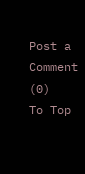Post a Comment (0)
To Top